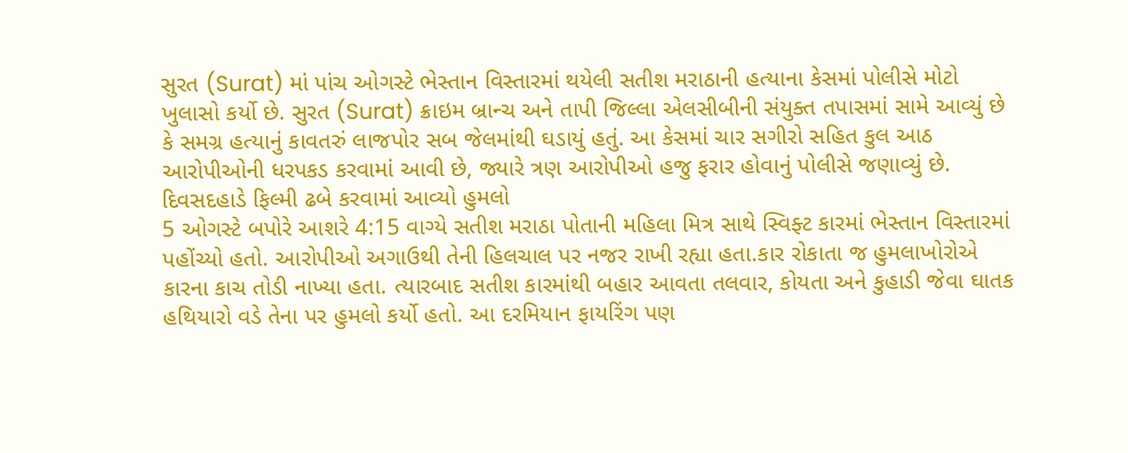સુરત (Surat) માં પાંચ ઓગસ્ટે ભેસ્તાન વિસ્તારમાં થયેલી સતીશ મરાઠાની હત્યાના કેસમાં પોલીસે મોટો ખુલાસો કર્યો છે. સુરત (Surat) ક્રાઇમ બ્રાન્ચ અને તાપી જિલ્લા એલસીબીની સંયુક્ત તપાસમાં સામે આવ્યું છે કે સમગ્ર હત્યાનું કાવતરું લાજપોર સબ જેલમાંથી ઘડાયું હતું. આ કેસમાં ચાર સગીરો સહિત કુલ આઠ આરોપીઓની ધરપકડ કરવામાં આવી છે, જ્યારે ત્રણ આરોપીઓ હજુ ફરાર હોવાનું પોલીસે જણાવ્યું છે.
દિવસદહાડે ફિલ્મી ઢબે કરવામાં આવ્યો હુમલો
5 ઓગસ્ટે બપોરે આશરે 4:15 વાગ્યે સતીશ મરાઠા પોતાની મહિલા મિત્ર સાથે સ્વિફ્ટ કારમાં ભેસ્તાન વિસ્તારમાં પહોંચ્યો હતો. આરોપીઓ અગાઉથી તેની હિલચાલ પર નજર રાખી રહ્યા હતા.કાર રોકાતા જ હુમલાખોરોએ કારના કાચ તોડી નાખ્યા હતા. ત્યારબાદ સતીશ કારમાંથી બહાર આવતા તલવાર, કોયતા અને કુહાડી જેવા ઘાતક હથિયારો વડે તેના પર હુમલો કર્યો હતો. આ દરમિયાન ફાયરિંગ પણ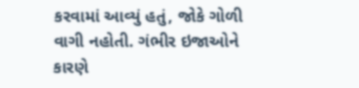કરવામાં આવ્યું હતું, જોકે ગોળી વાગી નહોતી. ગંભીર ઇજાઓને કારણે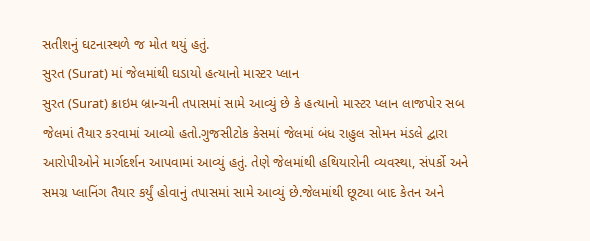સતીશનું ઘટનાસ્થળે જ મોત થયું હતું.
સુરત (Surat) માં જેલમાંથી ઘડાયો હત્યાનો માસ્ટર પ્લાન
સુરત (Surat) ક્રાઇમ બ્રાન્ચની તપાસમાં સામે આવ્યું છે કે હત્યાનો માસ્ટર પ્લાન લાજપોર સબ જેલમાં તૈયાર કરવામાં આવ્યો હતો.ગુજસીટોક કેસમાં જેલમાં બંધ રાહુલ સોમન મંડલે દ્વારા આરોપીઓને માર્ગદર્શન આપવામાં આવ્યું હતું. તેણે જેલમાંથી હથિયારોની વ્યવસ્થા, સંપર્કો અને સમગ્ર પ્લાનિંગ તૈયાર કર્યું હોવાનું તપાસમાં સામે આવ્યું છે.જેલમાંથી છૂટ્યા બાદ કેતન અને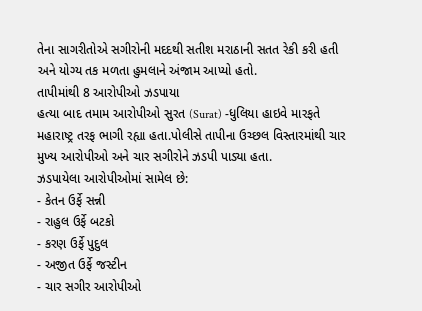તેના સાગરીતોએ સગીરોની મદદથી સતીશ મરાઠાની સતત રેકી કરી હતી અને યોગ્ય તક મળતા હુમલાને અંજામ આપ્યો હતો.
તાપીમાંથી 8 આરોપીઓ ઝડપાયા
હત્યા બાદ તમામ આરોપીઓ સુરત (Surat) -ધુલિયા હાઇવે મારફતે મહારાષ્ટ્ર તરફ ભાગી રહ્યા હતા.પોલીસે તાપીના ઉચ્છલ વિસ્તારમાંથી ચાર મુખ્ય આરોપીઓ અને ચાર સગીરોને ઝડપી પાડ્યા હતા.
ઝડપાયેલા આરોપીઓમાં સામેલ છે:
- કેતન ઉર્ફે સન્ની
- રાહુલ ઉર્ફે બટકો
- કરણ ઉર્ફે પુદુલ
- અજીત ઉર્ફે જસ્ટીન
- ચાર સગીર આરોપીઓ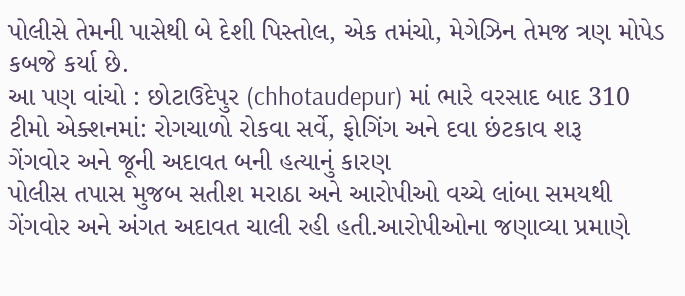પોલીસે તેમની પાસેથી બે દેશી પિસ્તોલ, એક તમંચો, મેગેઝિન તેમજ ત્રણ મોપેડ કબજે કર્યા છે.
આ પણ વાંચો : છોટાઉદેપુર (chhotaudepur) માં ભારે વરસાદ બાદ 310 ટીમો એક્શનમાં: રોગચાળો રોકવા સર્વે, ફોગિંગ અને દવા છંટકાવ શરૂ
ગેંગવોર અને જૂની અદાવત બની હત્યાનું કારણ
પોલીસ તપાસ મુજબ સતીશ મરાઠા અને આરોપીઓ વચ્ચે લાંબા સમયથી ગેંગવોર અને અંગત અદાવત ચાલી રહી હતી.આરોપીઓના જણાવ્યા પ્રમાણે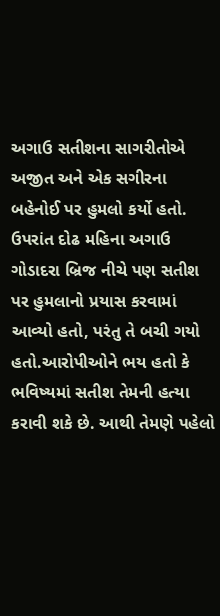અગાઉ સતીશના સાગરીતોએ અજીત અને એક સગીરના બહેનોઈ પર હુમલો કર્યો હતો. ઉપરાંત દોઢ મહિના અગાઉ ગોડાદરા બ્રિજ નીચે પણ સતીશ પર હુમલાનો પ્રયાસ કરવામાં આવ્યો હતો, પરંતુ તે બચી ગયો હતો.આરોપીઓને ભય હતો કે ભવિષ્યમાં સતીશ તેમની હત્યા કરાવી શકે છે. આથી તેમણે પહેલો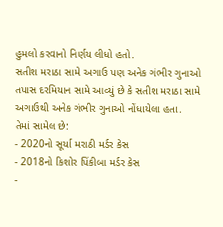હુમલો કરવાનો નિર્ણય લીધો હતો.
સતીશ મરાઠા સામે અગાઉ પણ અનેક ગંભીર ગુનાઓ
તપાસ દરમિયાન સામે આવ્યું છે કે સતીશ મરાઠા સામે અગાઉથી અનેક ગંભીર ગુનાઓ નોંધાયેલા હતા.
તેમાં સામેલ છે:
- 2020નો સૂર્યા મરાઠી મર્ડર કેસ
- 2018નો કિશોર પિંકીબા મર્ડર કેસ
-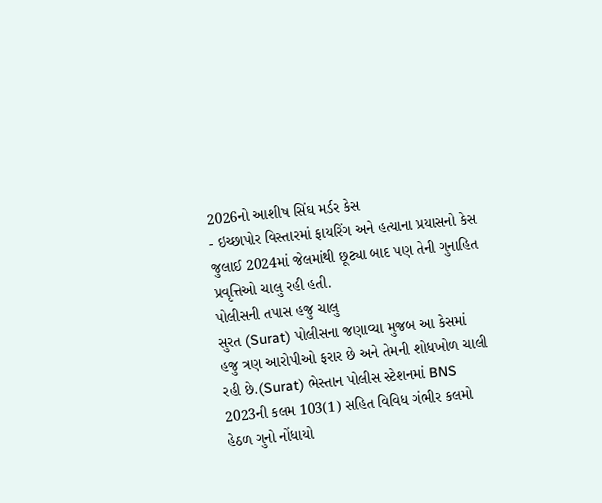2026નો આશીષ સિંઘ મર્ડર કેસ
- ઇચ્છાપોર વિસ્તારમાં ફાયરિંગ અને હત્યાના પ્રયાસનો કેસ
જુલાઈ 2024માં જેલમાંથી છૂટ્યા બાદ પણ તેની ગુનાહિત પ્રવૃત્તિઓ ચાલુ રહી હતી.
પોલીસની તપાસ હજુ ચાલુ
સુરત (Surat) પોલીસના જણાવ્યા મુજબ આ કેસમાં હજુ ત્રણ આરોપીઓ ફરાર છે અને તેમની શોધખોળ ચાલી રહી છે.(Surat) ભેસ્તાન પોલીસ સ્ટેશનમાં BNS 2023ની કલમ 103(1) સહિત વિવિધ ગંભીર કલમો હેઠળ ગુનો નોંધાયો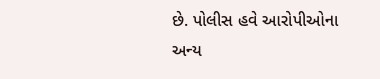છે. પોલીસ હવે આરોપીઓના અન્ય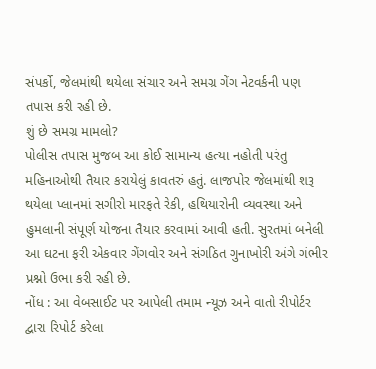સંપર્કો, જેલમાંથી થયેલા સંચાર અને સમગ્ર ગેંગ નેટવર્કની પણ તપાસ કરી રહી છે.
શું છે સમગ્ર મામલો?
પોલીસ તપાસ મુજબ આ કોઈ સામાન્ય હત્યા નહોતી પરંતુ મહિનાઓથી તૈયાર કરાયેલું કાવતરું હતું. લાજપોર જેલમાંથી શરૂ થયેલા પ્લાનમાં સગીરો મારફતે રેકી, હથિયારોની વ્યવસ્થા અને હુમલાની સંપૂર્ણ યોજના તૈયાર કરવામાં આવી હતી. સુરતમાં બનેલી આ ઘટના ફરી એકવાર ગેંગવોર અને સંગઠિત ગુનાખોરી અંગે ગંભીર પ્રશ્નો ઉભા કરી રહી છે.
નોંધ : આ વેબસાઈટ પર આપેલી તમામ ન્યૂઝ અને વાતો રીપોર્ટર દ્વારા રિપોર્ટ કરેલા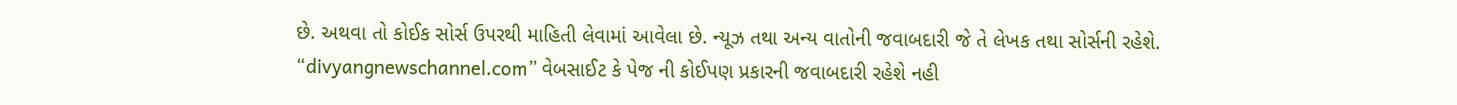છે. અથવા તો કોઈક સોર્સ ઉપરથી માહિતી લેવામાં આવેલા છે. ન્યૂઝ તથા અન્ય વાતોની જવાબદારી જે તે લેખક તથા સોર્સની રહેશે. “divyangnewschannel.com” વેબસાઈટ કે પેજ ની કોઈપણ પ્રકારની જવાબદારી રહેશે નહી